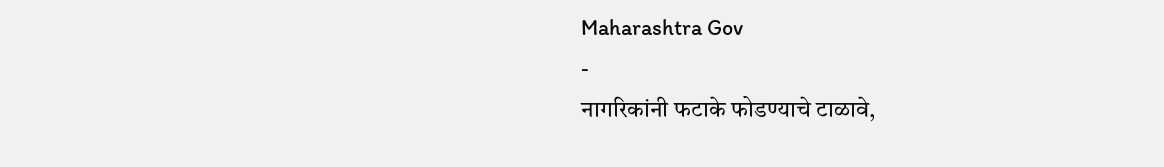Maharashtra Gov
-
नागरिकांनी फटाके फोडण्याचे टाळावे,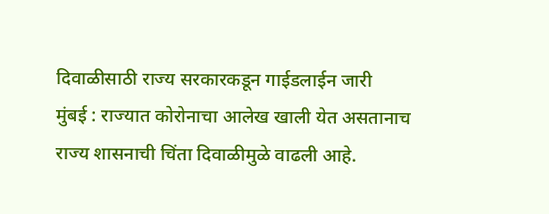दिवाळीसाठी राज्य सरकारकडून गाईडलाईन जारी
मुंबई : राज्यात कोरोनाचा आलेख खाली येत असतानाच राज्य शासनाची चिंता दिवाळीमुळे वाढली आहे.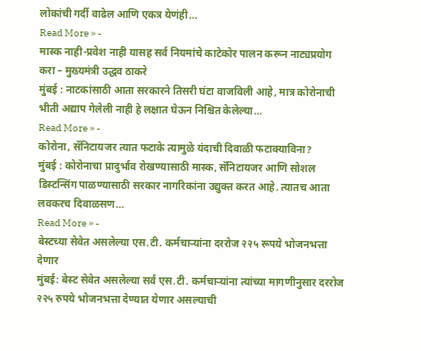लोकांची गर्दी वाढेल आणि एकत्र येणंही…
Read More » -
मास्क नाही-प्रवेश नाही यासह सर्व नियमांचे काटेकोर पालन करून नाट्यप्रयोग करा – मुख्यमंत्री उद्धव ठाकरे
मुंबई : नाटकांसाठी आता सरकारने तिसरी घंटा वाजविली आहे, मात्र कोरोनाची भीती अद्याप गेलेली नाही हे लक्षात घेऊन निश्चित केलेल्या…
Read More » -
कोरोना, सॅनिटायजर त्यात फटाके त्यामुळे यंदाची दिवाळी फटाक्याविना?
मुंबई : कोरोनाचा प्रादुर्भाव रोखण्यासाठी मास्क, सॅनिटायजर आणि सोशल डिस्टन्सिंग पाळण्यासाठी सरकार नागरिकांना उद्युक्त करत आहे. त्यातच आता लवकरच दिवाळसण…
Read More » -
बेस्टच्या सेवेत असलेल्या एस.टी. कर्मचाऱ्यांना दररोज २२५ रूपये भोजनभत्ता देणार
मुंबई: बेस्ट सेवेत असलेल्या सर्व एस.टी. कर्मचाऱ्यांना त्यांच्या मागणीनुसार दररोज २२५ रुपये भोजनभत्ता देण्यात येणार असल्याची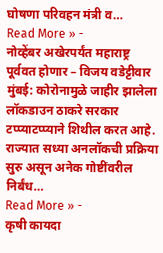घोषणा परिवहन मंत्री व…
Read More » -
नोव्हेंबर अखेरपर्यंत महाराष्ट्र पूर्ववत होणार – विजय वडेट्टीवार
मुंबई: कोरोनामुळे जाहीर झालेला लॉकडाउन ठाकरे सरकार टप्प्याटप्प्याने शिथील करत आहे. राज्यात सध्या अनलॉकची प्रक्रिया सुरु असून अनेक गोष्टींवरील निर्बंध…
Read More » -
कृषी कायदा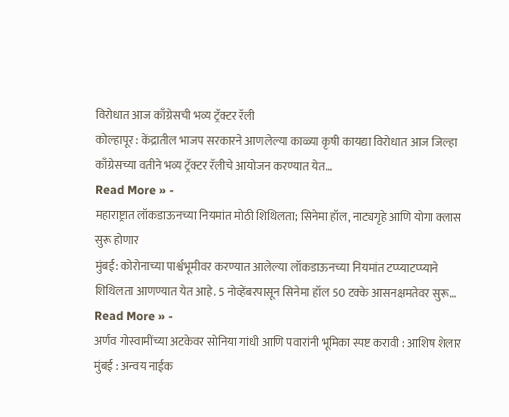विरोधात आज काँग्रेसची भव्य ट्रॅक्टर रॅली
कोल्हापूर : केंद्रातील भाजप सरकारने आणलेल्या काळ्या कृषी कायद्या विरोधात आज जिल्हा काँग्रेसच्या वतीने भव्य ट्रॅक्टर रॅलीचे आयोजन करण्यात येत…
Read More » -
महाराष्ट्रात लॉकडाऊनच्या नियमांत मोठी शिथिलता; सिनेमा हॉल, नाट्यगृहे आणि योगा क्लास सुरू होणार
मुंबई: कोरोनाच्या पार्श्वभूमीवर करण्यात आलेल्या लॉकडाऊनच्या नियमांत टप्प्याटप्प्याने शिथिलता आणण्यात येत आहे. 5 नोव्हेंबरपासून सिनेमा हॉल 50 टक्के आसनक्षमतेवर सुरू…
Read More » -
अर्णव गोस्वामींच्या अटकेवर सोनिया गांधी आणि पवारांनी भूमिका स्पष्ट करावी : आशिष शेलार
मुंबई : अन्वय नाईक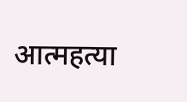आत्महत्या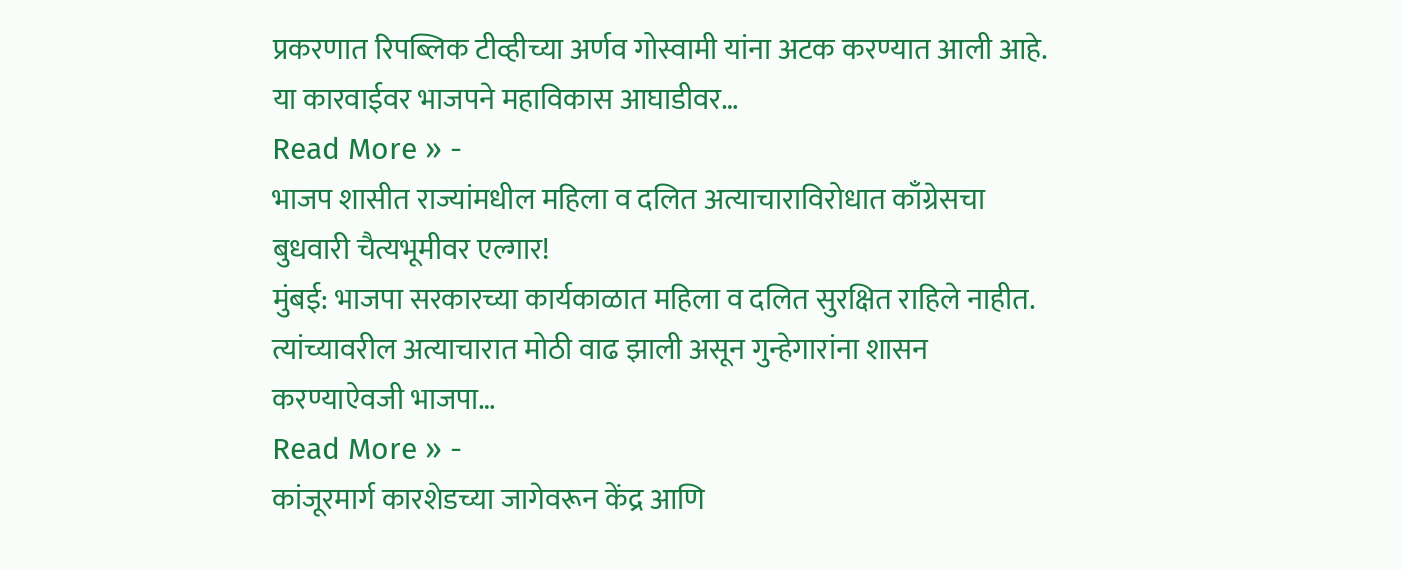प्रकरणात रिपब्लिक टीव्हीच्या अर्णव गोस्वामी यांना अटक करण्यात आली आहे. या कारवाईवर भाजपने महाविकास आघाडीवर…
Read More » -
भाजप शासीत राज्यांमधील महिला व दलित अत्याचाराविरोधात काँग्रेसचा बुधवारी चैत्यभूमीवर एल्गार!
मुंबई: भाजपा सरकारच्या कार्यकाळात महिला व दलित सुरक्षित राहिले नाहीत. त्यांच्यावरील अत्याचारात मोठी वाढ झाली असून गुन्हेगारांना शासन करण्याऐवजी भाजपा…
Read More » -
कांजूरमार्ग कारशेडच्या जागेवरून केंद्र आणि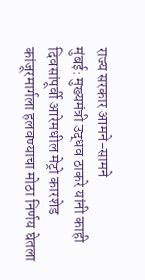राज्य सरकार आमने-सामने
मुंबई: मुख्यमंत्री उद्धव ठाकरे यांनी काही दिवसांपूर्वी आरेमधील मेट्रो कारशेड कांजूरमार्गला हलवण्याचा मोठा निर्णय घेतला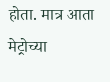होता. मात्र आता मेट्रोच्या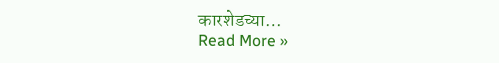कारशेडच्या…
Read More »